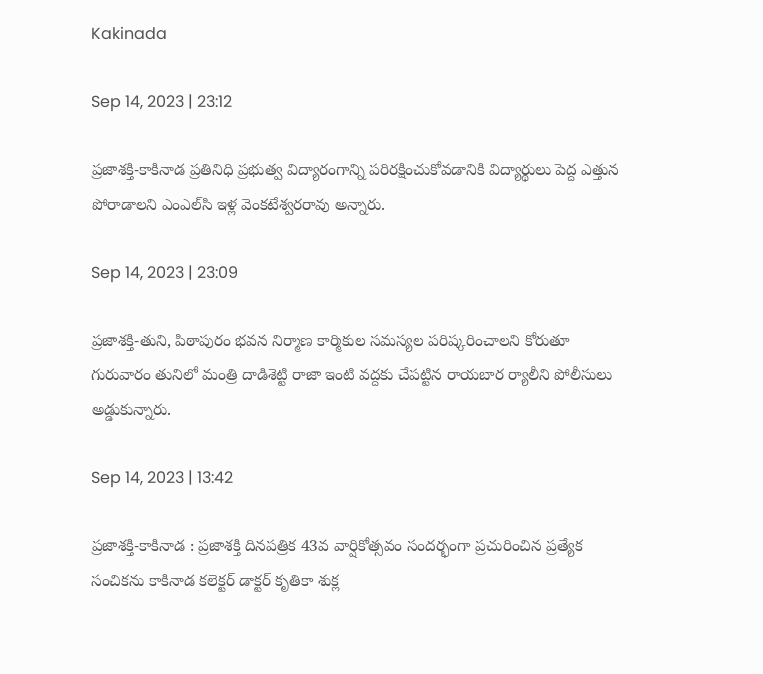Kakinada

Sep 14, 2023 | 23:12

ప్రజాశక్తి-కాకినాడ ప్రతినిధి ప్రభుత్వ విద్యారంగాన్ని పరిరక్షించుకోవడానికి విద్యార్థులు పెద్ద ఎత్తున పోరాడాలని ఎంఎల్‌సి ఇళ్ల వెంకటేశ్వరరావు అన్నారు.

Sep 14, 2023 | 23:09

ప్రజాశక్తి-తుని, పిఠాపురం భవన నిర్మాణ కార్మికుల సమస్యల పరిష్కరించాలని కోరుతూ గురువారం తునిలో మంత్రి దాడిశెట్టి రాజా ఇంటి వద్దకు చేపట్టిన రాయబార ర్యాలీని పోలీసులు అడ్డుకున్నారు.

Sep 14, 2023 | 13:42

ప్రజాశక్తి-కాకినాడ : ప్రజాశక్తి దినపత్రిక 43వ వార్షికోత్సవం సందర్భంగా ప్రచురించిన ప్రత్యేక సంచికను కాకినాడ కలెక్టర్‌ డాక్టర్‌ కృతికా శుక్ల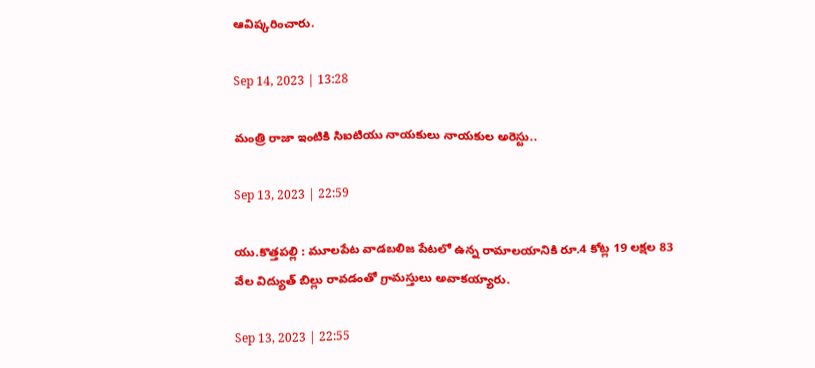ఆవిష్కరించారు.

Sep 14, 2023 | 13:28

మంత్రి రాజా ఇంటికి సిఐటియు నాయకులు నాయకుల అరెస్టు..

Sep 13, 2023 | 22:59

యు.కొత్తపల్లి : మూలపేట వాడబలిజ పేటలో ఉన్న రామాలయానికి రూ.4 కోట్ల 19 లక్షల 83 వేల విద్యుత్‌ బిల్లు రావడంతో గ్రామస్తులు అవాకయ్యారు.

Sep 13, 2023 | 22:55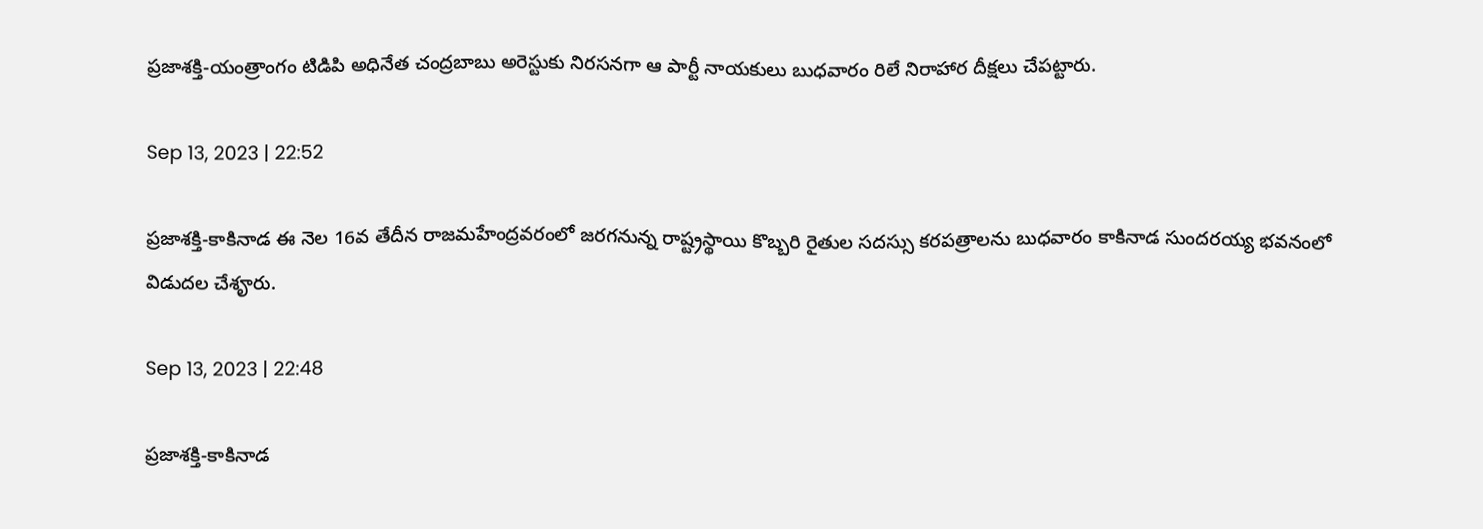ప్రజాశక్తి-యంత్రాంగం టిడిపి అధినేత చంద్రబాబు అరెస్టుకు నిరసనగా ఆ పార్టీ నాయకులు బుధవారం రిలే నిరాహార దీక్షలు చేపట్టారు.

Sep 13, 2023 | 22:52

ప్రజాశక్తి-కాకినాడ ఈ నెల 16వ తేదీన రాజమహేంద్రవరంలో జరగనున్న రాష్ట్రస్థాయి కొబ్బరి రైతుల సదస్సు కరపత్రాలను బుధవారం కాకినాడ సుందరయ్య భవనంలో విడుదల చేశౄరు.

Sep 13, 2023 | 22:48

ప్రజాశక్తి-కాకినాడ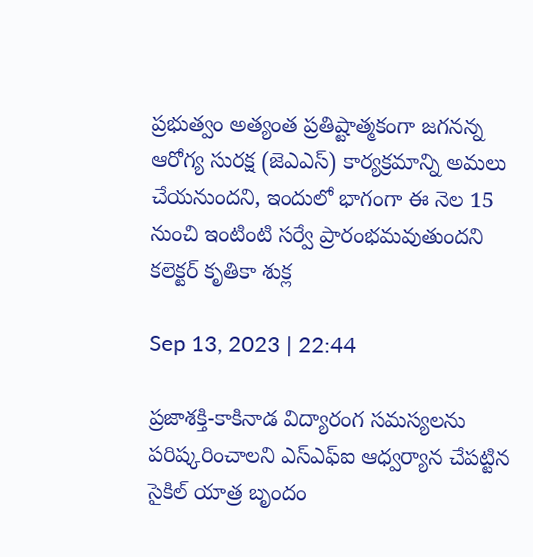ప్రభుత్వం అత్యంత ప్రతిష్టాత్మకంగా జగనన్న ఆరోగ్య సురక్ష (జెఎఎస్‌) కార్యక్రమాన్ని అమలు చేయనుందని, ఇందులో భాగంగా ఈ నెల 15 నుంచి ఇంటింటి సర్వే ప్రారంభమవుతుందని కలెక్టర్‌ కృతికా శుక్ల

Sep 13, 2023 | 22:44

ప్రజాశక్తి-కాకినాడ విద్యారంగ సమస్యలను పరిష్కరించాలని ఎస్‌ఎఫ్‌ఐ ఆధ్వర్యాన చేపట్టిన సైకిల్‌ యాత్ర బృందం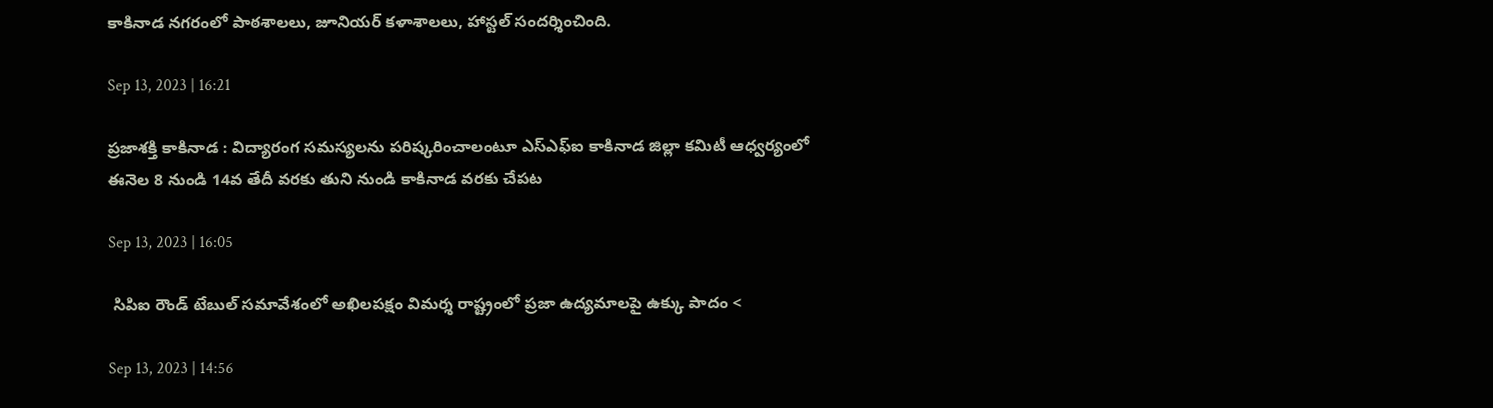కాకినాడ నగరంలో పాఠశాలలు, జూనియర్‌ కళాశాలలు, హాస్టల్‌ సందర్శించింది.

Sep 13, 2023 | 16:21

ప్రజాశక్తి కాకినాడ : విద్యారంగ సమస్యలను పరిష్కరించాలంటూ ఎస్‌ఎఫ్‌ఐ కాకినాడ జిల్లా కమిటీ ఆధ్వర్యంలో ఈనెల 8 నుండి 14వ తేదీ వరకు తుని నుండి కాకినాడ వరకు చేపట

Sep 13, 2023 | 16:05

 సిపిఐ రౌండ్‌ టేబుల్‌ సమావేశంలో అఖిలపక్షం విమర్శ రాష్ట్రంలో ప్రజా ఉద్యమాలపై ఉక్కు పాదం <

Sep 13, 2023 | 14:56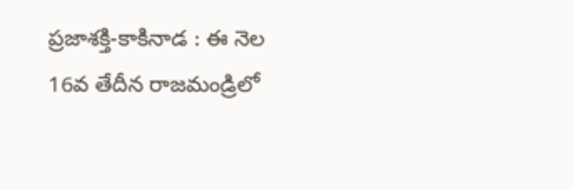ప్రజాశక్తి-కాకినాడ : ఈ నెల 16వ తేదీన రాజమండ్రిలో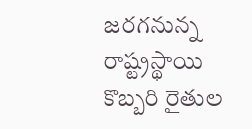జరగనున్న రాష్ట్రస్థాయి కొబ్బరి రైతుల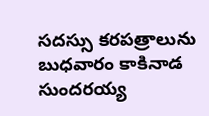సదస్సు కరపత్రాలును బుధవారం కాకినాడ సుందరయ్య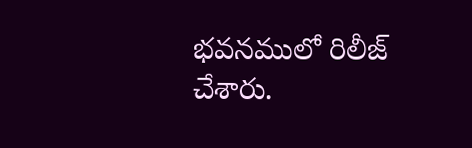భవనములో రిలీజ్‌ చేశారు.